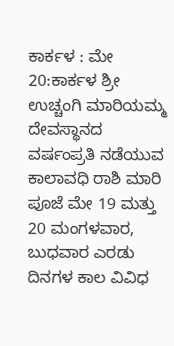ಕಾರ್ಕಳ : ಮೇ 20:ಕಾರ್ಕಳ ಶ್ರೀ ಉಚ್ಚಂಗಿ ಮಾರಿಯಮ್ಮ ದೇವಸ್ಥಾನದ ವರ್ಷಂಪ್ರತಿ ನಡೆಯುವ ಕಾಲಾವಧಿ ರಾಶಿ ಮಾರಿ ಪೂಜೆ ಮೇ 19 ಮತ್ತು 20 ಮಂಗಳವಾರ, ಬುಧವಾರ ಎರಡು ದಿನಗಳ ಕಾಲ ವಿವಿಧ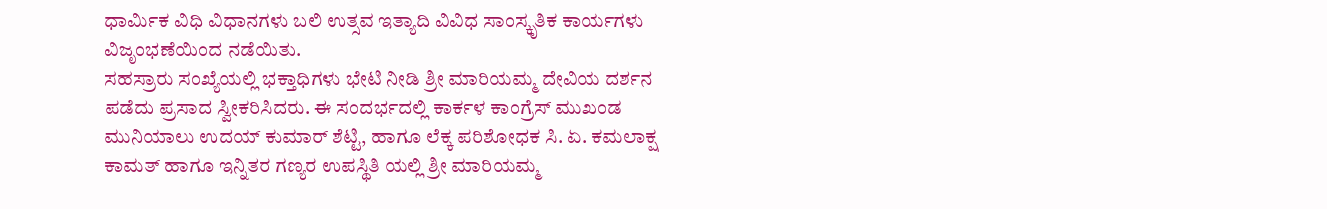ಧಾರ್ಮಿಕ ವಿಧಿ ವಿಧಾನಗಳು ಬಲಿ ಉತ್ಸವ ಇತ್ಯಾದಿ ವಿವಿಧ ಸಾಂಸ್ಕೃತಿಕ ಕಾರ್ಯಗಳು ವಿಜೃಂಭಣೆಯಿಂದ ನಡೆಯಿತು.
ಸಹಸ್ರಾರು ಸಂಖ್ಯೆಯಲ್ಲಿ ಭಕ್ತಾಧಿಗಳು ಭೇಟಿ ನೀಡಿ ಶ್ರೀ ಮಾರಿಯಮ್ಮ ದೇವಿಯ ದರ್ಶನ ಪಡೆದು ಪ್ರಸಾದ ಸ್ವೀಕರಿಸಿದರು. ಈ ಸಂದರ್ಭದಲ್ಲಿ ಕಾರ್ಕಳ ಕಾಂಗ್ರೆಸ್ ಮುಖಂಡ ಮುನಿಯಾಲು ಉದಯ್ ಕುಮಾರ್ ಶೆಟ್ಟಿ, ಹಾಗೂ ಲೆಕ್ಕ ಪರಿಶೋಧಕ ಸಿ. ಏ. ಕಮಲಾಕ್ಷ ಕಾಮತ್ ಹಾಗೂ ಇನ್ನಿತರ ಗಣ್ಯರ ಉಪಸ್ಥಿತಿ ಯಲ್ಲಿ ಶ್ರೀ ಮಾರಿಯಮ್ಮ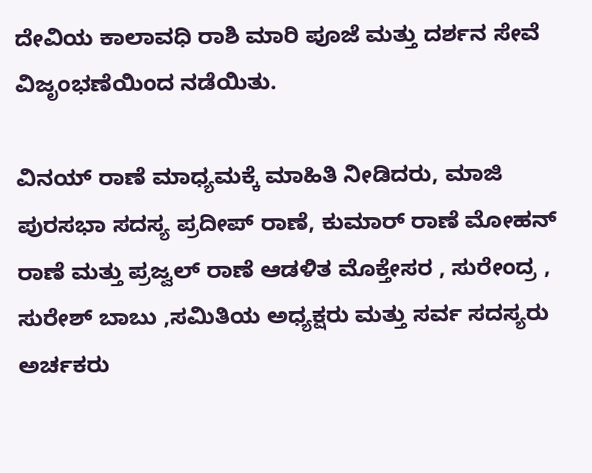ದೇವಿಯ ಕಾಲಾವಧಿ ರಾಶಿ ಮಾರಿ ಪೂಜೆ ಮತ್ತು ದರ್ಶನ ಸೇವೆ ವಿಜೃಂಭಣೆಯಿಂದ ನಡೆಯಿತು.

ವಿನಯ್ ರಾಣೆ ಮಾಧ್ಯಮಕ್ಕೆ ಮಾಹಿತಿ ನೀಡಿದರು, ಮಾಜಿ ಪುರಸಭಾ ಸದಸ್ಯ ಪ್ರದೀಪ್ ರಾಣೆ, ಕುಮಾರ್ ರಾಣೆ ಮೋಹನ್ ರಾಣೆ ಮತ್ತು ಪ್ರಜ್ವಲ್ ರಾಣೆ ಆಡಳಿತ ಮೊಕ್ತೇಸರ , ಸುರೇಂದ್ರ , ಸುರೇಶ್ ಬಾಬು ,ಸಮಿತಿಯ ಅಧ್ಯಕ್ಷರು ಮತ್ತು ಸರ್ವ ಸದಸ್ಯರು ಅರ್ಚಕರು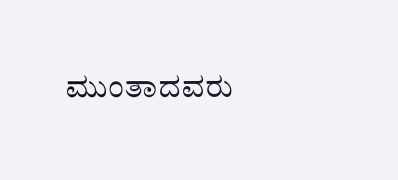ಮುಂತಾದವರು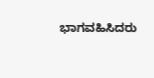ಭಾಗವಹಿಸಿದರು